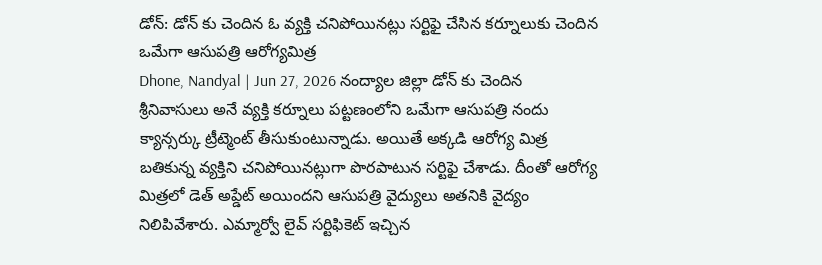డోన్: డోన్ కు చెందిన ఓ వ్యక్తి చనిపోయినట్లు సర్టిఫై చేసిన కర్నూలుకు చెందిన ఒమేగా ఆసుపత్రి ఆరోగ్యమిత్ర
Dhone, Nandyal | Jun 27, 2026 నంద్యాల జిల్లా డోన్ కు చెందిన శ్రీనివాసులు అనే వ్యక్తి కర్నూలు పట్టణంలోని ఒమేగా ఆసుపత్రి నందు క్యాన్సర్కు ట్రీట్మెంట్ తీసుకుంటున్నాడు. అయితే అక్కడి ఆరోగ్య మిత్ర బతికున్న వ్యక్తిని చనిపోయినట్లుగా పొరపాటున సర్టిఫై చేశాడు. దీంతో ఆరోగ్య మిత్రలో డెత్ అప్డేట్ అయిందని ఆసుపత్రి వైద్యులు అతనికి వైద్యం నిలిపివేశారు. ఎమ్మార్వో లైవ్ సర్టిఫికెట్ ఇచ్చిన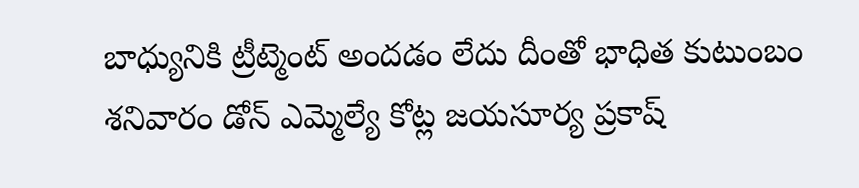బాధ్యునికి ట్రీట్మెంట్ అందడం లేదు దీంతో భాధిత కుటుంబం శనివారం డోన్ ఎమ్మెల్యే కోట్ల జయసూర్య ప్రకాష్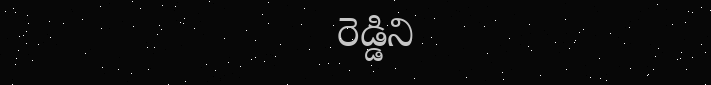రెడ్డిని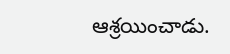ఆశ్రయించాడు.